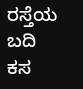ರಸ್ತೆಯ ಬದಿ ಕಸ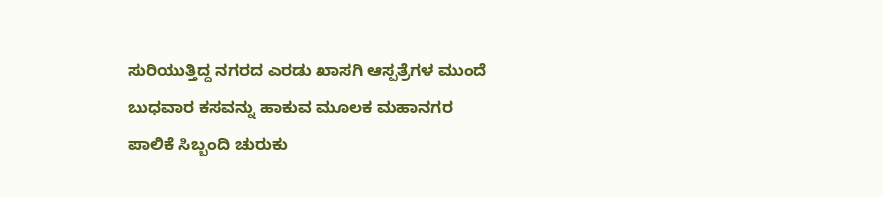ಸುರಿಯುತ್ತಿದ್ದ ನಗರದ ಎರಡು ಖಾಸಗಿ ಆಸ್ಪತ್ರೆಗಳ ಮುಂದೆ ಬುಧವಾರ ಕಸವನ್ನು ಹಾಕುವ ಮೂಲಕ ಮಹಾನಗರ ಪಾಲಿಕೆ ಸಿಬ್ಬಂದಿ ಚುರುಕು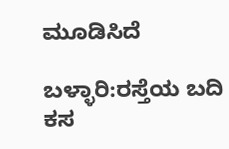ಮೂಡಿಸಿದೆ

ಬಳ್ಳಾರಿ:ರಸ್ತೆಯ ಬದಿ ಕಸ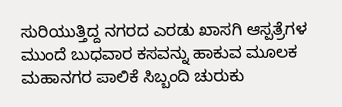ಸುರಿಯುತ್ತಿದ್ದ ನಗರದ ಎರಡು ಖಾಸಗಿ ಆಸ್ಪತ್ರೆಗಳ ಮುಂದೆ ಬುಧವಾರ ಕಸವನ್ನು ಹಾಕುವ ಮೂಲಕ ಮಹಾನಗರ ಪಾಲಿಕೆ ಸಿಬ್ಬಂದಿ ಚುರುಕು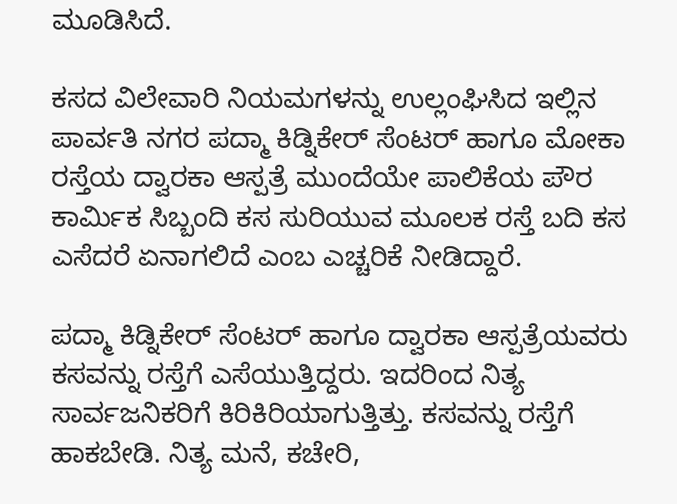ಮೂಡಿಸಿದೆ.

ಕಸದ ವಿಲೇವಾರಿ ನಿಯಮಗಳನ್ನು ಉಲ್ಲಂಘಿಸಿದ ಇಲ್ಲಿನ ಪಾರ್ವತಿ ನಗರ ಪದ್ಮಾ ಕಿಡ್ನಿಕೇರ್ ಸೆಂಟರ್ ಹಾಗೂ ಮೋಕಾ ರಸ್ತೆಯ ದ್ವಾರಕಾ ಆಸ್ಪತ್ರೆ ಮುಂದೆಯೇ ಪಾಲಿಕೆಯ ಪೌರ ಕಾರ್ಮಿಕ ಸಿಬ್ಬಂದಿ ಕಸ ಸುರಿಯುವ ಮೂಲಕ ರಸ್ತೆ ಬದಿ ಕಸ ಎಸೆದರೆ ಏನಾಗಲಿದೆ ಎಂಬ ಎಚ್ಚರಿಕೆ ನೀಡಿದ್ದಾರೆ.

ಪದ್ಮಾ ಕಿಡ್ನಿಕೇರ್ ಸೆಂಟರ್ ಹಾಗೂ ದ್ವಾರಕಾ ಆಸ್ಪತ್ರೆಯವರು ಕಸವನ್ನು ರಸ್ತೆಗೆ ಎಸೆಯುತ್ತಿದ್ದರು. ಇದರಿಂದ ನಿತ್ಯ ಸಾರ್ವಜನಿಕರಿಗೆ ಕಿರಿಕಿರಿಯಾಗುತ್ತಿತ್ತು. ಕಸವನ್ನು ರಸ್ತೆಗೆ ಹಾಕಬೇಡಿ. ನಿತ್ಯ ಮನೆ, ಕಚೇರಿ,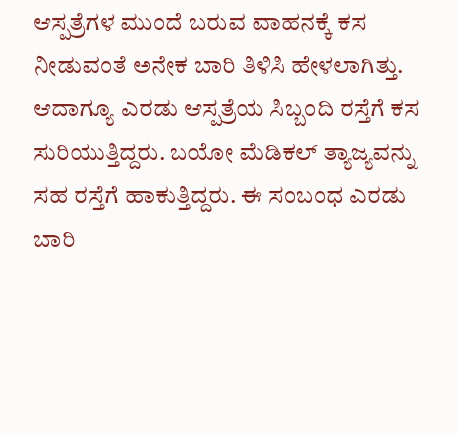ಆಸ್ಪತ್ರೆಗಳ ಮುಂದೆ ಬರುವ ವಾಹನಕ್ಕೆ ಕಸ ನೀಡುವಂತೆ ಅನೇಕ ಬಾರಿ ತಿಳಿಸಿ ಹೇಳಲಾಗಿತ್ತು. ಆದಾಗ್ಯೂ ಎರಡು ಆಸ್ಪತ್ರೆಯ ಸಿಬ್ಬಂದಿ ರಸ್ತೆಗೆ ಕಸ ಸುರಿಯುತ್ತಿದ್ದರು. ಬಯೋ ಮೆಡಿಕಲ್ ತ್ಯಾಜ್ಯವನ್ನು ಸಹ ರಸ್ತೆಗೆ ಹಾಕುತ್ತಿದ್ದರು. ಈ ಸಂಬಂಧ ಎರಡು ಬಾರಿ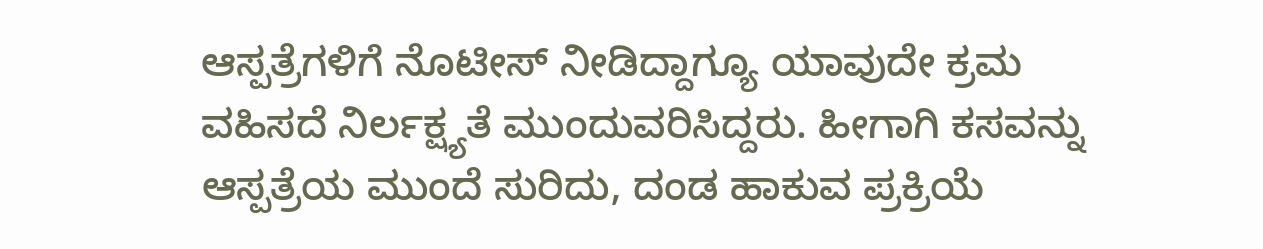ಆಸ್ಪತ್ರೆಗಳಿಗೆ ನೊಟೀಸ್ ನೀಡಿದ್ದಾಗ್ಯೂ ಯಾವುದೇ ಕ್ರಮ ವಹಿಸದೆ ನಿರ್ಲಕ್ಷ್ಯತೆ ಮುಂದುವರಿಸಿದ್ದರು. ಹೀಗಾಗಿ ಕಸವನ್ನು ಆಸ್ಪತ್ರೆಯ ಮುಂದೆ ಸುರಿದು, ದಂಡ ಹಾಕುವ ಪ್ರಕ್ರಿಯೆ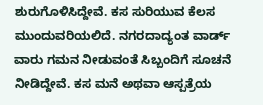ಶುರುಗೊಳಿಸಿದ್ದೇವೆ. ಕಸ ಸುರಿಯುವ ಕೆಲಸ ಮುಂದುವರಿಯಲಿದೆ. ನಗರದಾದ್ಯಂತ ವಾರ್ಡ್ ವಾರು ಗಮನ ನೀಡುವಂತೆ ಸಿಬ್ಬಂದಿಗೆ ಸೂಚನೆ ನೀಡಿದ್ದೇವೆ. ಕಸ ಮನೆ ಅಥವಾ ಆಸ್ಪತ್ರೆಯ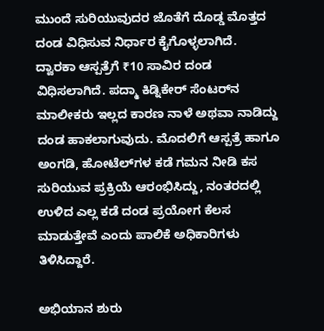ಮುಂದೆ ಸುರಿಯುವುದರ ಜೊತೆಗೆ ದೊಡ್ಡ ಮೊತ್ತದ ದಂಡ ವಿಧಿಸುವ ನಿರ್ಧಾರ ಕೈಗೊಳ್ಳಲಾಗಿದೆ. ದ್ವಾರಕಾ ಆಸ್ಪತ್ರೆಗೆ ₹10 ಸಾವಿರ ದಂಡ ವಿಧಿಸಲಾಗಿದೆ. ಪದ್ಮಾ ಕಿಡ್ನಿಕೇರ್ ಸೆಂಟರ್‌ನ ಮಾಲೀಕರು ಇಲ್ಲದ ಕಾರಣ ನಾಳೆ ಅಥವಾ ನಾಡಿದ್ದು ದಂಡ ಹಾಕಲಾಗುವುದು. ಮೊದಲಿಗೆ ಆಸ್ಪತ್ರೆ ಹಾಗೂ ಅಂಗಡಿ, ಹೋಟೆಲ್‌ಗಳ ಕಡೆ ಗಮನ ನೀಡಿ ಕಸ ಸುರಿಯುವ ಪ್ರಕ್ರಿಯೆ ಆರಂಭಿಸಿದ್ದು, ನಂತರದಲ್ಲಿ ಉಳಿದ ಎಲ್ಲ ಕಡೆ ದಂಡ ಪ್ರಯೋಗ ಕೆಲಸ ಮಾಡುತ್ತೇವೆ ಎಂದು ಪಾಲಿಕೆ ಅಧಿಕಾರಿಗಳು ತಿಳಿಸಿದ್ದಾರೆ.

ಅಭಿಯಾನ ಶುರು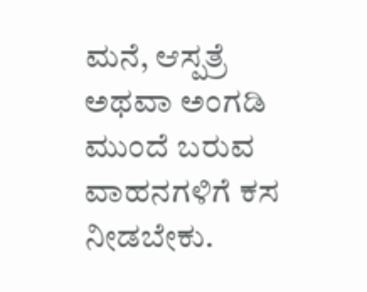ಮನೆ, ಆಸ್ಪತ್ರೆ ಅಥವಾ ಅಂಗಡಿ ಮುಂದೆ ಬರುವ ವಾಹನಗಳಿಗೆ ಕಸ ನೀಡಬೇಕು.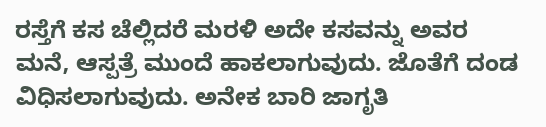ರಸ್ತೆಗೆ ಕಸ ಚೆಲ್ಲಿದರೆ ಮರಳಿ ಅದೇ ಕಸವನ್ನು ಅವರ ಮನೆ, ಆಸ್ಪತ್ರೆ ಮುಂದೆ ಹಾಕಲಾಗುವುದು. ಜೊತೆಗೆ ದಂಡ ವಿಧಿಸಲಾಗುವುದು. ಅನೇಕ ಬಾರಿ ಜಾಗೃತಿ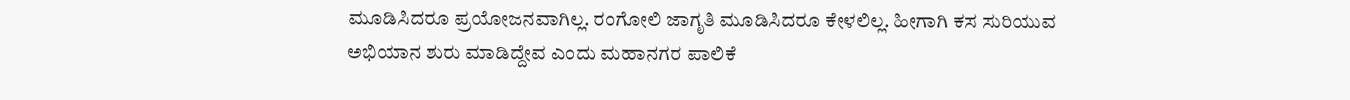ಮೂಡಿಸಿದರೂ ಪ್ರಯೋಜನವಾಗಿಲ್ಲ. ರಂಗೋಲಿ ಜಾಗೃತಿ ಮೂಡಿಸಿದರೂ ಕೇಳಲಿಲ್ಲ. ಹೀಗಾಗಿ ಕಸ ಸುರಿಯುವ ಅಭಿಯಾನ ಶುರು ಮಾಡಿದ್ದೇವ ಎಂದು ಮಹಾನಗರ ಪಾಲಿಕೆ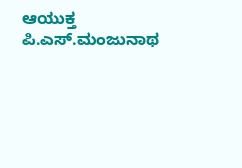ಆಯುಕ್ತ ಪಿ.ಎಸ್‌.ಮಂಜುನಾಥ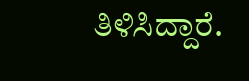ತಿಳಿಸಿದ್ದಾರೆ.